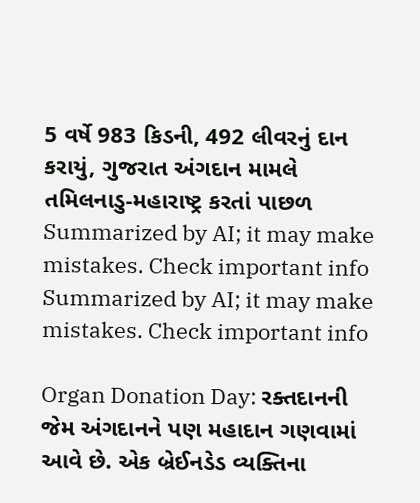5 વર્ષે 983 કિડની, 492 લીવરનું દાન કરાયું, ગુજરાત અંગદાન મામલે તમિલનાડુ-મહારાષ્ટ્ર કરતાં પાછળ
Summarized by AI; it may make mistakes. Check important info
Summarized by AI; it may make mistakes. Check important info

Organ Donation Day: રક્તદાનની જેમ અંગદાનને પણ મહાદાન ગણવામાં આવે છે. એક બ્રેઈનડેડ વ્યક્તિના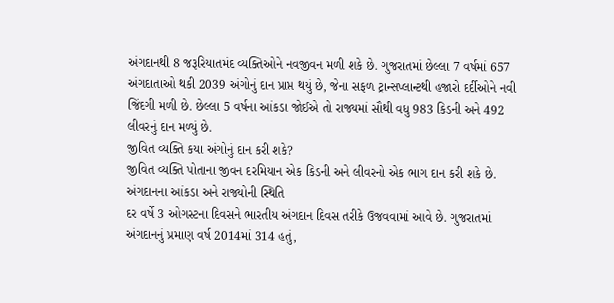અંગદાનથી 8 જરૂરિયાતમંદ વ્યક્તિઓને નવજીવન મળી શકે છે. ગુજરાતમાં છેલ્લા 7 વર્ષમાં 657 અંગદાતાઓ થકી 2039 અંગોનું દાન પ્રાપ્ત થયું છે, જેના સફળ ટ્રાન્સપ્લાન્ટથી હજારો દર્દીઓને નવી જિંદગી મળી છે. છેલ્લા 5 વર્ષના આંકડા જોઈએ તો રાજ્યમાં સૌથી વધુ 983 કિડની અને 492 લીવરનું દાન મળ્યું છે.
જીવિત વ્યક્તિ કયા અંગોનું દાન કરી શકે?
જીવિત વ્યક્તિ પોતાના જીવન દરમિયાન એક કિડની અને લીવરનો એક ભાગ દાન કરી શકે છે.
અંગદાનના આંકડા અને રાજ્યોની સ્થિતિ
દર વર્ષે 3 ઓગસ્ટના દિવસને ભારતીય અંગદાન દિવસ તરીકે ઉજવવામાં આવે છે. ગુજરાતમાં અંગદાનનું પ્રમાણ વર્ષ 2014માં 314 હતું,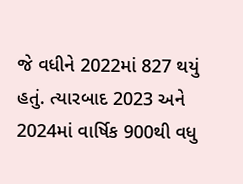જે વધીને 2022માં 827 થયું હતું. ત્યારબાદ 2023 અને 2024માં વાર્ષિક 900થી વધુ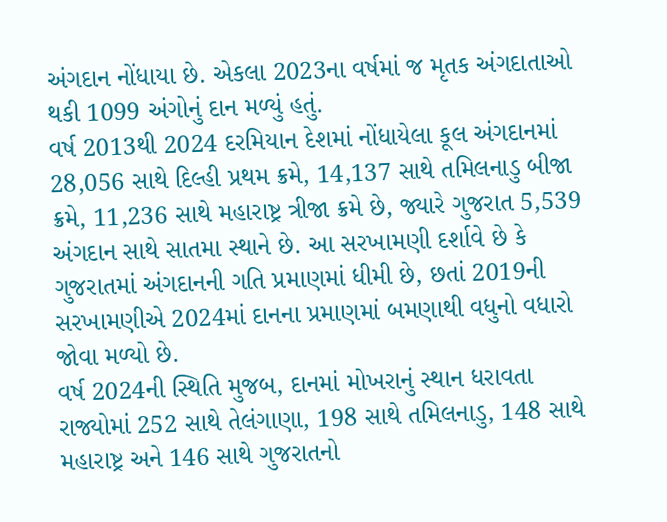અંગદાન નોંધાયા છે. એકલા 2023ના વર્ષમાં જ મૃતક અંગદાતાઓ થકી 1099 અંગોનું દાન મળ્યું હતું.
વર્ષ 2013થી 2024 દરમિયાન દેશમાં નોંધાયેલા કૂલ અંગદાનમાં 28,056 સાથે દિલ્હી પ્રથમ ક્રમે, 14,137 સાથે તમિલનાડુ બીજા ક્રમે, 11,236 સાથે મહારાષ્ટ્ર ત્રીજા ક્રમે છે, જ્યારે ગુજરાત 5,539 અંગદાન સાથે સાતમા સ્થાને છે. આ સરખામણી દર્શાવે છે કે ગુજરાતમાં અંગદાનની ગતિ પ્રમાણમાં ધીમી છે, છતાં 2019ની સરખામણીએ 2024માં દાનના પ્રમાણમાં બમણાથી વધુનો વધારો જોવા મળ્યો છે.
વર્ષ 2024ની સ્થિતિ મુજબ, દાનમાં મોખરાનું સ્થાન ધરાવતા રાજ્યોમાં 252 સાથે તેલંગાણા, 198 સાથે તમિલનાડુ, 148 સાથે મહારાષ્ટ્ર અને 146 સાથે ગુજરાતનો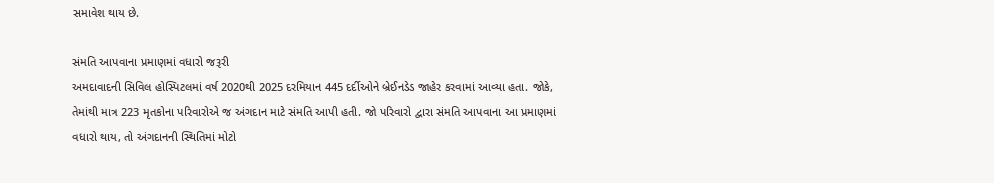સમાવેશ થાય છે.

સંમતિ આપવાના પ્રમાણમાં વધારો જરૂરી
અમદાવાદની સિવિલ હોસ્પિટલમાં વર્ષ 2020થી 2025 દરમિયાન 445 દર્દીઓને બ્રેઈનડેડ જાહેર કરવામાં આવ્યા હતા. જોકે, તેમાંથી માત્ર 223 મૃતકોના પરિવારોએ જ અંગદાન માટે સંમતિ આપી હતી. જો પરિવારો દ્વારા સંમતિ આપવાના આ પ્રમાણમાં વધારો થાય, તો અંગદાનની સ્થિતિમાં મોટો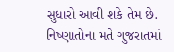સુધારો આવી શકે તેમ છે. નિષ્ણાતોના મતે ગુજરાતમાં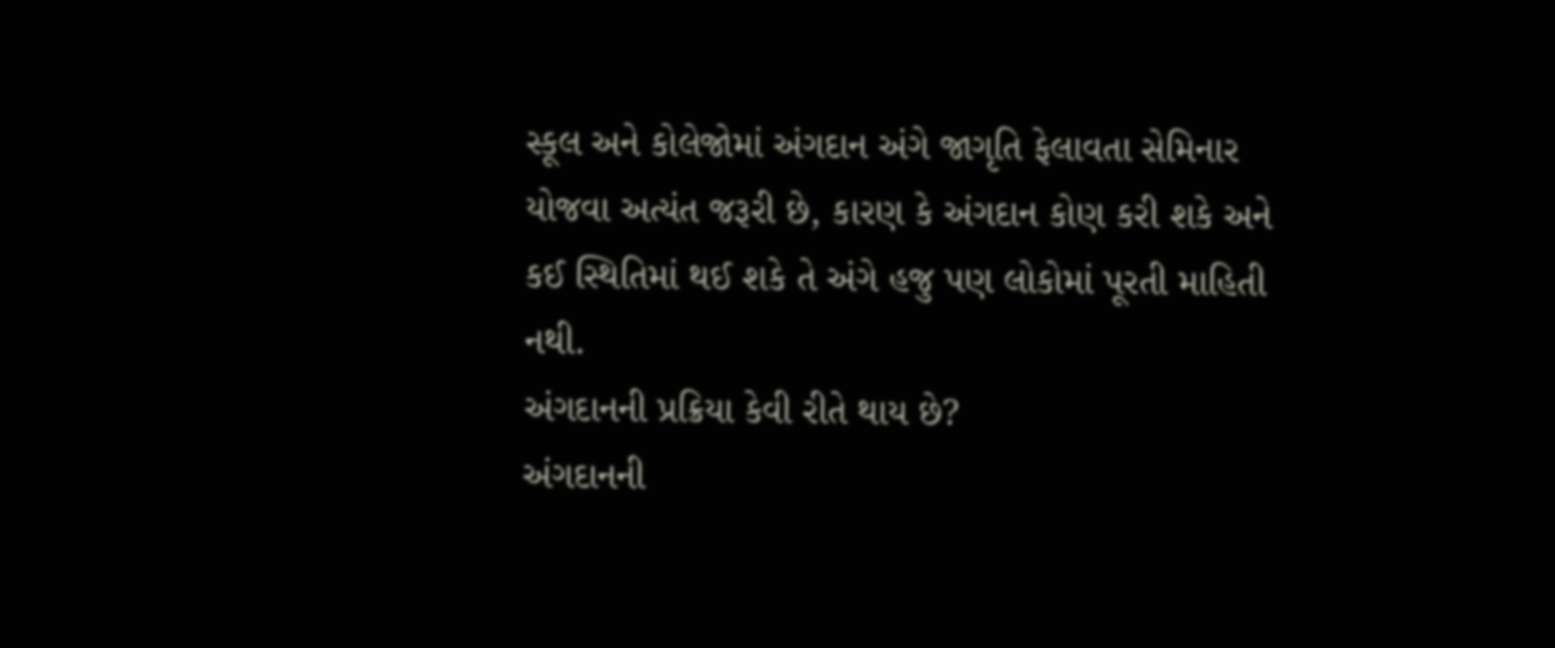સ્કૂલ અને કોલેજોમાં અંગદાન અંગે જાગૃતિ ફેલાવતા સેમિનાર યોજવા અત્યંત જરૂરી છે, કારણ કે અંગદાન કોણ કરી શકે અને કઈ સ્થિતિમાં થઈ શકે તે અંગે હજુ પણ લોકોમાં પૂરતી માહિતી નથી.
અંગદાનની પ્રક્રિયા કેવી રીતે થાય છે?
અંગદાનની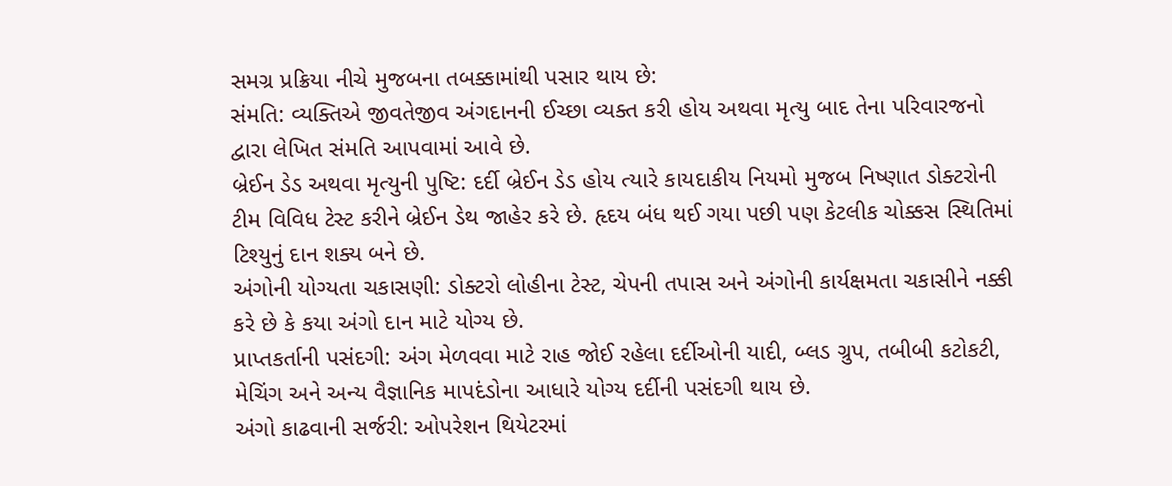સમગ્ર પ્રક્રિયા નીચે મુજબના તબક્કામાંથી પસાર થાય છે:
સંમતિ: વ્યક્તિએ જીવતેજીવ અંગદાનની ઈચ્છા વ્યક્ત કરી હોય અથવા મૃત્યુ બાદ તેના પરિવારજનો દ્વારા લેખિત સંમતિ આપવામાં આવે છે.
બ્રેઈન ડેડ અથવા મૃત્યુની પુષ્ટિ: દર્દી બ્રેઈન ડેડ હોય ત્યારે કાયદાકીય નિયમો મુજબ નિષ્ણાત ડોક્ટરોની ટીમ વિવિધ ટેસ્ટ કરીને બ્રેઈન ડેથ જાહેર કરે છે. હૃદય બંધ થઈ ગયા પછી પણ કેટલીક ચોક્કસ સ્થિતિમાં ટિશ્યુનું દાન શક્ય બને છે.
અંગોની યોગ્યતા ચકાસણી: ડોક્ટરો લોહીના ટેસ્ટ, ચેપની તપાસ અને અંગોની કાર્યક્ષમતા ચકાસીને નક્કી કરે છે કે કયા અંગો દાન માટે યોગ્ય છે.
પ્રાપ્તકર્તાની પસંદગી: અંગ મેળવવા માટે રાહ જોઈ રહેલા દર્દીઓની યાદી, બ્લડ ગ્રુપ, તબીબી કટોકટી, મેચિંગ અને અન્ય વૈજ્ઞાનિક માપદંડોના આધારે યોગ્ય દર્દીની પસંદગી થાય છે.
અંગો કાઢવાની સર્જરી: ઓપરેશન થિયેટરમાં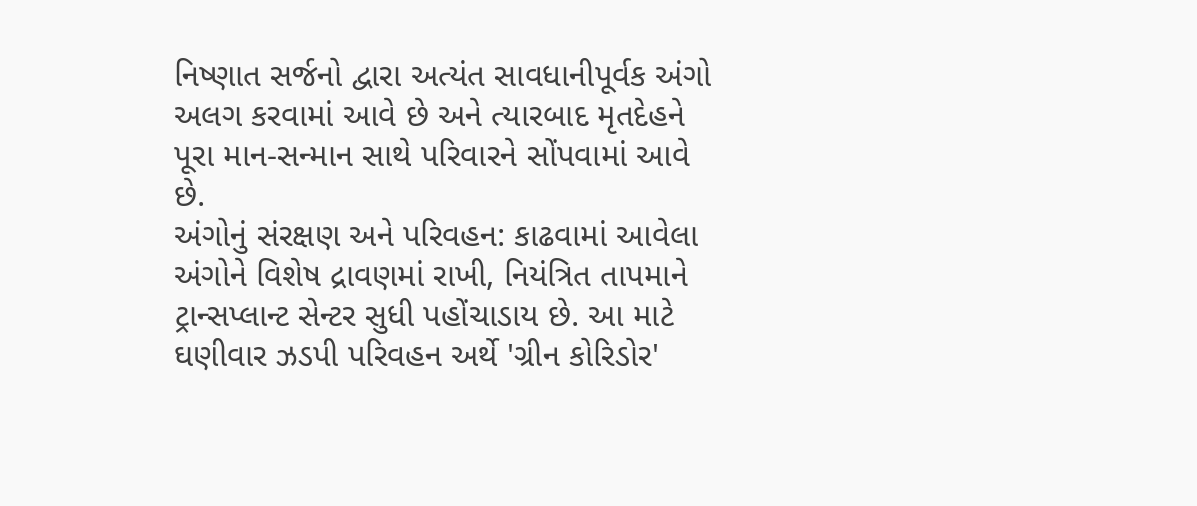નિષ્ણાત સર્જનો દ્વારા અત્યંત સાવધાનીપૂર્વક અંગો અલગ કરવામાં આવે છે અને ત્યારબાદ મૃતદેહને પૂરા માન-સન્માન સાથે પરિવારને સોંપવામાં આવે છે.
અંગોનું સંરક્ષણ અને પરિવહન: કાઢવામાં આવેલા અંગોને વિશેષ દ્રાવણમાં રાખી, નિયંત્રિત તાપમાને ટ્રાન્સપ્લાન્ટ સેન્ટર સુધી પહોંચાડાય છે. આ માટે ઘણીવાર ઝડપી પરિવહન અર્થે 'ગ્રીન કોરિડોર'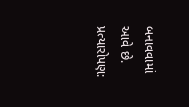બનાવવામાં આવે છે.
પ્રત્યારોપણ: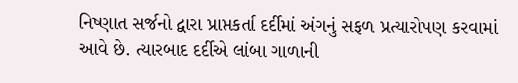નિષ્ણાત સર્જનો દ્વારા પ્રાપ્તકર્તા દર્દીમાં અંગનું સફળ પ્રત્યારોપણ કરવામાં આવે છે. ત્યારબાદ દર્દીએ લાંબા ગાળાની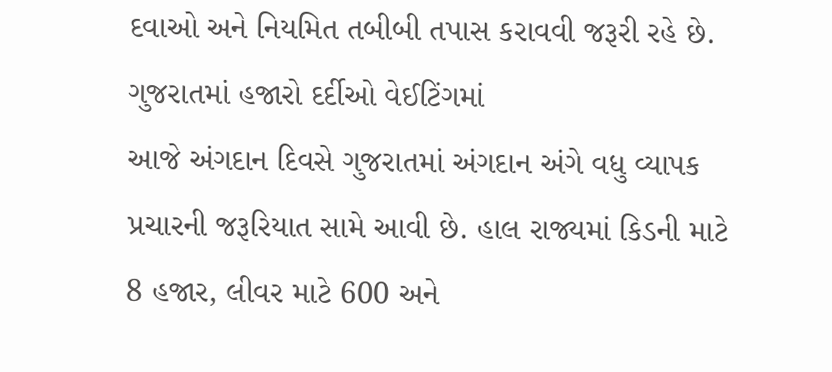દવાઓ અને નિયમિત તબીબી તપાસ કરાવવી જરૂરી રહે છે.
ગુજરાતમાં હજારો દર્દીઓ વેઈટિંગમાં
આજે અંગદાન દિવસે ગુજરાતમાં અંગદાન અંગે વધુ વ્યાપક પ્રચારની જરૂરિયાત સામે આવી છે. હાલ રાજ્યમાં કિડની માટે 8 હજાર, લીવર માટે 600 અને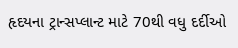હૃદયના ટ્રાન્સપ્લાન્ટ માટે 70થી વધુ દર્દીઓ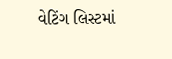વેટિંગ લિસ્ટમાં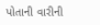પોતાની વારીની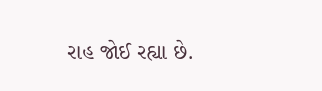રાહ જોઈ રહ્યા છે.